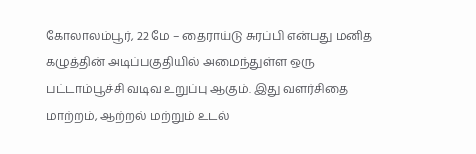கோலாலம்பூர், 22 மே – தைராய்டு சுரப்பி என்பது மனித கழுத்தின் அடிப்பகுதியில் அமைந்துள்ள ஒரு பட்டாம்பூச்சி வடிவ உறுப்பு ஆகும். இது வளர்சிதை மாற்றம், ஆற்றல் மற்றும் உடல்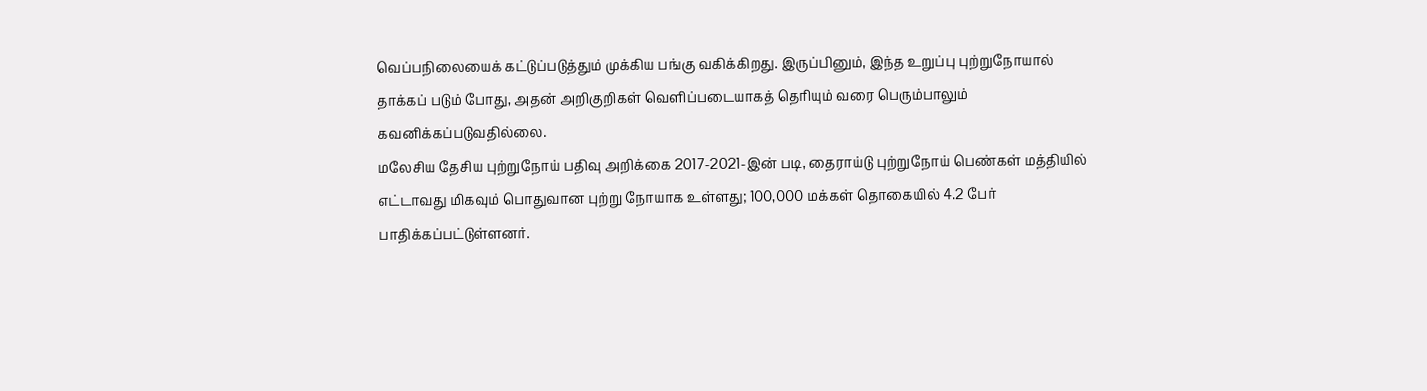வெப்பநிலையைக் கட்டுப்படுத்தும் முக்கிய பங்கு வகிக்கிறது. இருப்பினும், இந்த உறுப்பு புற்றுநோயால் தாக்கப் படும் போது, அதன் அறிகுறிகள் வெளிப்படையாகத் தெரியும் வரை பெரும்பாலும் கவனிக்கப்படுவதில்லை.
மலேசிய தேசிய புற்றுநோய் பதிவு அறிக்கை 2017-2021-இன் படி, தைராய்டு புற்றுநோய் பெண்கள் மத்தியில் எட்டாவது மிகவும் பொதுவான புற்று நோயாக உள்ளது; 100,000 மக்கள் தொகையில் 4.2 பேர் பாதிக்கப்பட்டுள்ளனர்.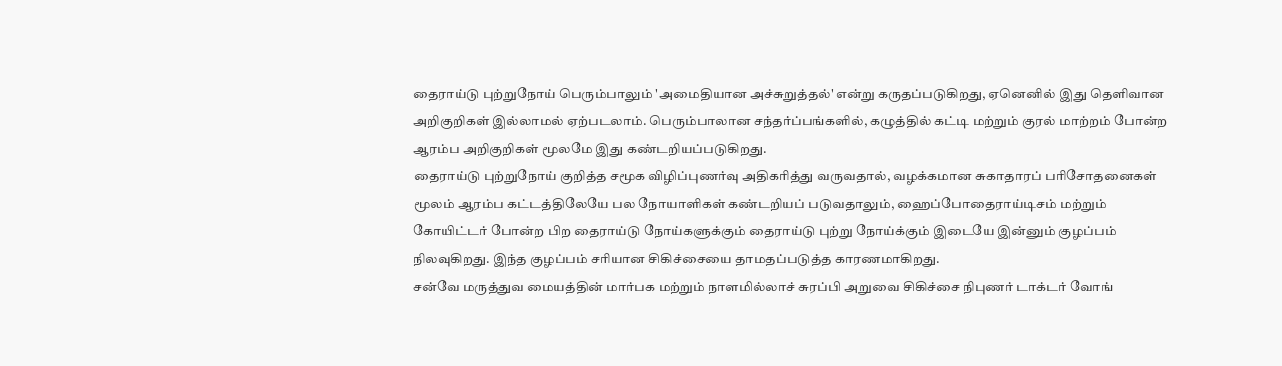தைராய்டு புற்றுநோய் பெரும்பாலும் 'அமைதியான அச்சுறுத்தல்' என்று கருதப்படுகிறது, ஏனெனில் இது தெளிவான அறிகுறிகள் இல்லாமல் ஏற்படலாம். பெரும்பாலான சந்தர்ப்பங்களில், கழுத்தில் கட்டி மற்றும் குரல் மாற்றம் போன்ற ஆரம்ப அறிகுறிகள் மூலமே இது கண்டறியப்படுகிறது.
தைராய்டு புற்றுநோய் குறித்த சமூக விழிப்புணர்வு அதிகரித்து வருவதால், வழக்கமான சுகாதாரப் பரிசோதனைகள் மூலம் ஆரம்ப கட்டத்திலேயே பல நோயாளிகள் கண்டறியப் படுவதாலும், ஹைப்போதைராய்டிசம் மற்றும் கோயிட்டர் போன்ற பிற தைராய்டு நோய்களுக்கும் தைராய்டு புற்று நோய்க்கும் இடையே இன்னும் குழப்பம் நிலவுகிறது. இந்த குழப்பம் சரியான சிகிச்சையை தாமதப்படுத்த காரணமாகிறது.
சன்வே மருத்துவ மையத்தின் மார்பக மற்றும் நாளமில்லாச் சுரப்பி அறுவை சிகிச்சை நிபுணர் டாக்டர் வோங்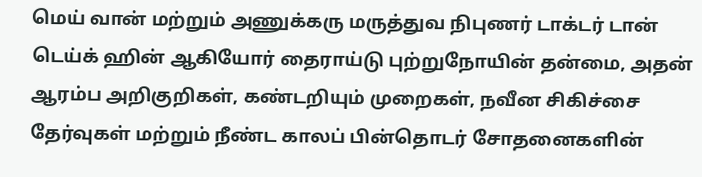மெய் வான் மற்றும் அணுக்கரு மருத்துவ நிபுணர் டாக்டர் டான் டெய்க் ஹின் ஆகியோர் தைராய்டு புற்றுநோயின் தன்மை, அதன் ஆரம்ப அறிகுறிகள், கண்டறியும் முறைகள், நவீன சிகிச்சை தேர்வுகள் மற்றும் நீண்ட காலப் பின்தொடர் சோதனைகளின்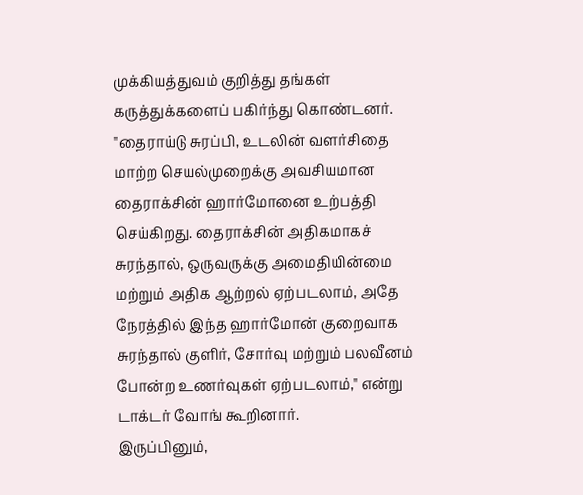முக்கியத்துவம் குறித்து தங்கள் கருத்துக்களைப் பகிர்ந்து கொண்டனர்.
"தைராய்டு சுரப்பி, உடலின் வளர்சிதை மாற்ற செயல்முறைக்கு அவசியமான தைராக்சின் ஹார்மோனை உற்பத்தி செய்கிறது. தைராக்சின் அதிகமாகச் சுரந்தால், ஒருவருக்கு அமைதியின்மை மற்றும் அதிக ஆற்றல் ஏற்படலாம், அதே நேரத்தில் இந்த ஹார்மோன் குறைவாக சுரந்தால் குளிர், சோர்வு மற்றும் பலவீனம் போன்ற உணர்வுகள் ஏற்படலாம்," என்று டாக்டர் வோங் கூறினார்.
இருப்பினும்,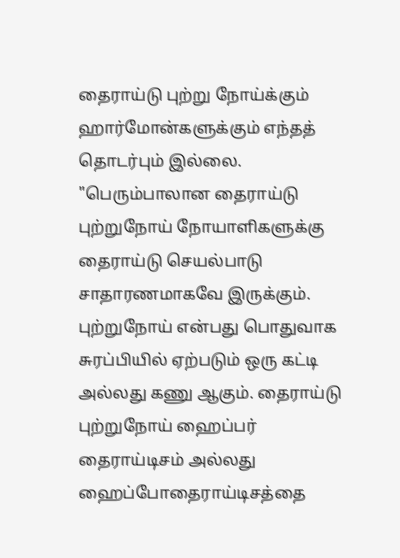தைராய்டு புற்று நோய்க்கும் ஹார்மோன்களுக்கும் எந்தத் தொடர்பும் இல்லை.
"பெரும்பாலான தைராய்டு புற்றுநோய் நோயாளிகளுக்கு தைராய்டு செயல்பாடு சாதாரணமாகவே இருக்கும். புற்றுநோய் என்பது பொதுவாக சுரப்பியில் ஏற்படும் ஒரு கட்டி அல்லது கணு ஆகும். தைராய்டு புற்றுநோய் ஹைப்பர் தைராய்டிசம் அல்லது ஹைப்போதைராய்டிசத்தை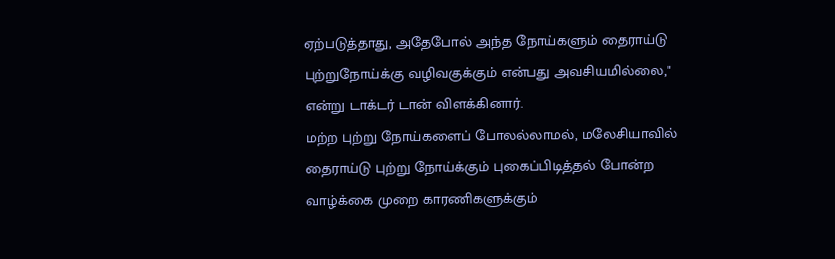ஏற்படுத்தாது, அதேபோல் அந்த நோய்களும் தைராய்டு புற்றுநோய்க்கு வழிவகுக்கும் என்பது அவசியமில்லை," என்று டாக்டர் டான் விளக்கினார்.
மற்ற புற்று நோய்களைப் போலல்லாமல், மலேசியாவில் தைராய்டு புற்று நோய்க்கும் புகைப்பிடித்தல் போன்ற வாழ்க்கை முறை காரணிகளுக்கும்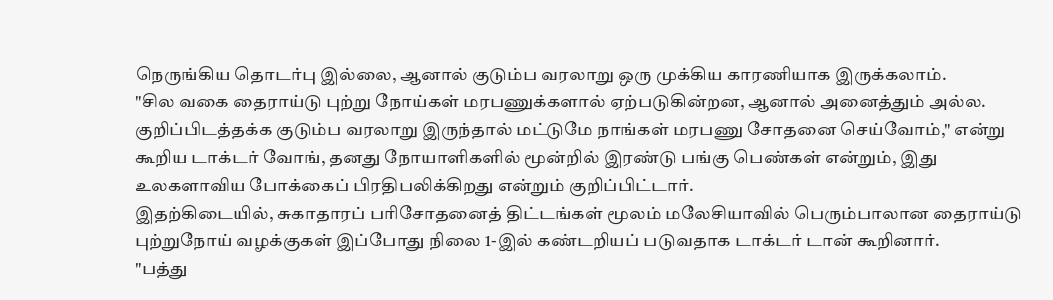நெருங்கிய தொடர்பு இல்லை, ஆனால் குடும்ப வரலாறு ஒரு முக்கிய காரணியாக இருக்கலாம்.
"சில வகை தைராய்டு புற்று நோய்கள் மரபணுக்களால் ஏற்படுகின்றன, ஆனால் அனைத்தும் அல்ல. குறிப்பிடத்தக்க குடும்ப வரலாறு இருந்தால் மட்டுமே நாங்கள் மரபணு சோதனை செய்வோம்," என்று கூறிய டாக்டர் வோங், தனது நோயாளிகளில் மூன்றில் இரண்டு பங்கு பெண்கள் என்றும், இது உலகளாவிய போக்கைப் பிரதிபலிக்கிறது என்றும் குறிப்பிட்டார்.
இதற்கிடையில், சுகாதாரப் பரிசோதனைத் திட்டங்கள் மூலம் மலேசியாவில் பெரும்பாலான தைராய்டு புற்றுநோய் வழக்குகள் இப்போது நிலை 1-இல் கண்டறியப் படுவதாக டாக்டர் டான் கூறினார்.
"பத்து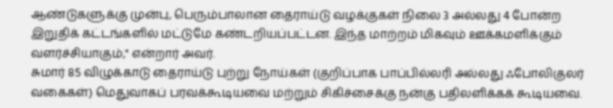ஆண்டுகளுக்கு முன்பு, பெரும்பாலான தைராய்டு வழக்குகள் நிலை 3 அல்லது 4 போன்ற இறுதிக் கட்டங்களில் மட்டுமே கண்டறியப்பட்டன. இந்த மாற்றம் மிகவும் ஊக்கமளிக்கும் வளர்ச்சியாகும்," என்றார் அவர்.
சுமார் 85 விழுக்காடு தைராய்டு புற்று நோய்கள் (குறிப்பாக பாப்பில்லரி அல்லது ஃபோலிகுலர் வகைகள்) மெதுவாகப் பரவக்கூடியவை மற்றும் சிகிச்சைக்கு நன்கு பதிலளிக்கக் கூடியவை.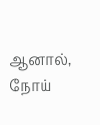ஆனால், நோய்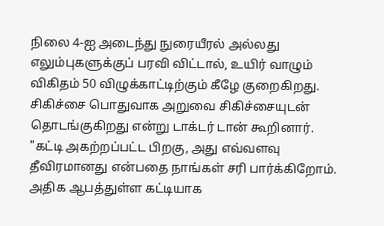நிலை 4-ஐ அடைந்து நுரையீரல் அல்லது எலும்புகளுக்குப் பரவி விட்டால், உயிர் வாழும் விகிதம் 50 விழுக்காட்டிற்கும் கீழே குறைகிறது.
சிகிச்சை பொதுவாக அறுவை சிகிச்சையுடன் தொடங்குகிறது என்று டாக்டர் டான் கூறினார்.
"கட்டி அகற்றப்பட்ட பிறகு, அது எவ்வளவு தீவிரமானது என்பதை நாங்கள் சரி பார்க்கிறோம். அதிக ஆபத்துள்ள கட்டியாக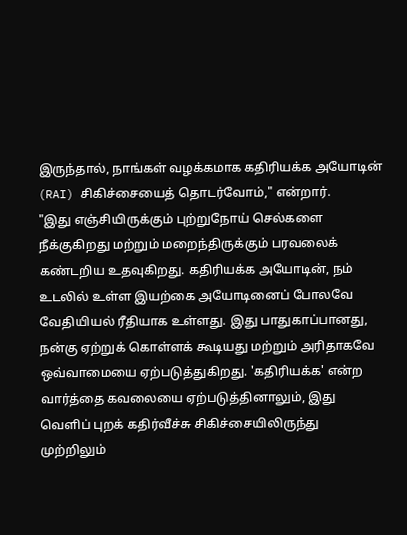இருந்தால், நாங்கள் வழக்கமாக கதிரியக்க அயோடின் (RAI) சிகிச்சையைத் தொடர்வோம்," என்றார்.
"இது எஞ்சியிருக்கும் புற்றுநோய் செல்களை நீக்குகிறது மற்றும் மறைந்திருக்கும் பரவலைக் கண்டறிய உதவுகிறது. கதிரியக்க அயோடின், நம் உடலில் உள்ள இயற்கை அயோடினைப் போலவே வேதியியல் ரீதியாக உள்ளது. இது பாதுகாப்பானது, நன்கு ஏற்றுக் கொள்ளக் கூடியது மற்றும் அரிதாகவே ஒவ்வாமையை ஏற்படுத்துகிறது. 'கதிரியக்க' என்ற வார்த்தை கவலையை ஏற்படுத்தினாலும், இது வெளிப் புறக் கதிர்வீச்சு சிகிச்சையிலிருந்து முற்றிலும்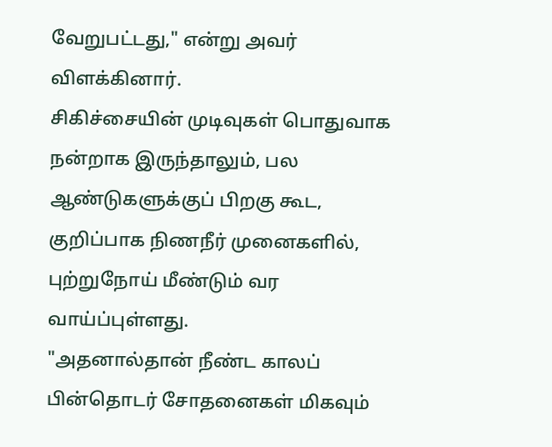வேறுபட்டது," என்று அவர் விளக்கினார்.
சிகிச்சையின் முடிவுகள் பொதுவாக நன்றாக இருந்தாலும், பல ஆண்டுகளுக்குப் பிறகு கூட, குறிப்பாக நிணநீர் முனைகளில், புற்றுநோய் மீண்டும் வர வாய்ப்புள்ளது.
"அதனால்தான் நீண்ட காலப் பின்தொடர் சோதனைகள் மிகவும்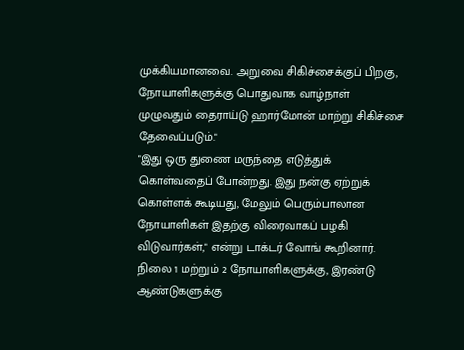முக்கியமானவை. அறுவை சிகிச்சைக்குப் பிறகு, நோயாளிகளுக்கு பொதுவாக வாழ்நாள் முழுவதும் தைராய்டு ஹார்மோன் மாற்று சிகிச்சை தேவைப்படும்."
"இது ஒரு துணை மருந்தை எடுத்துக் கொள்வதைப் போன்றது. இது நன்கு ஏற்றுக் கொள்ளக் கூடியது, மேலும் பெரும்பாலான நோயாளிகள் இதற்கு விரைவாகப் பழகி விடுவார்கள்," என்று டாக்டர் வோங் கூறினார்.
நிலை 1 மற்றும் 2 நோயாளிகளுக்கு, இரண்டு ஆண்டுகளுக்கு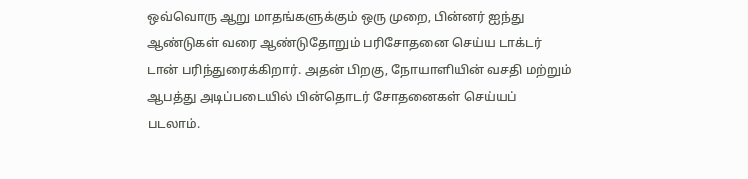ஒவ்வொரு ஆறு மாதங்களுக்கும் ஒரு முறை, பின்னர் ஐந்து ஆண்டுகள் வரை ஆண்டுதோறும் பரிசோதனை செய்ய டாக்டர் டான் பரிந்துரைக்கிறார். அதன் பிறகு, நோயாளியின் வசதி மற்றும் ஆபத்து அடிப்படையில் பின்தொடர் சோதனைகள் செய்யப் படலாம்.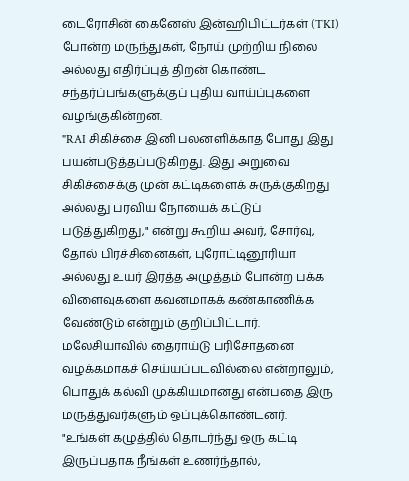டைரோசின் கைனேஸ் இன்ஹிபிட்டர்கள் (TKI) போன்ற மருந்துகள், நோய் முற்றிய நிலை அல்லது எதிர்ப்புத் திறன் கொண்ட சந்தர்ப்பங்களுக்குப் புதிய வாய்ப்புகளை வழங்குகின்றன.
"RAI சிகிச்சை இனி பலனளிக்காத போது இது பயன்படுத்தப்படுகிறது. இது அறுவை சிகிச்சைக்கு முன் கட்டிகளைக் சுருக்குகிறது அல்லது பரவிய நோயைக் கட்டுப் படுத்துகிறது," என்று கூறிய அவர், சோர்வு, தோல் பிரச்சினைகள், புரோட்டினூரியா அல்லது உயர் இரத்த அழுத்தம் போன்ற பக்க விளைவுகளை கவனமாகக் கண்காணிக்க வேண்டும் என்றும் குறிப்பிட்டார்.
மலேசியாவில் தைராய்டு பரிசோதனை வழக்கமாகச் செய்யப்படவில்லை என்றாலும், பொதுக் கல்வி முக்கியமானது என்பதை இரு மருத்துவர்களும் ஒப்புக்கொண்டனர்.
"உங்கள் கழுத்தில் தொடர்ந்து ஒரு கட்டி இருப்பதாக நீங்கள் உணர்ந்தால்,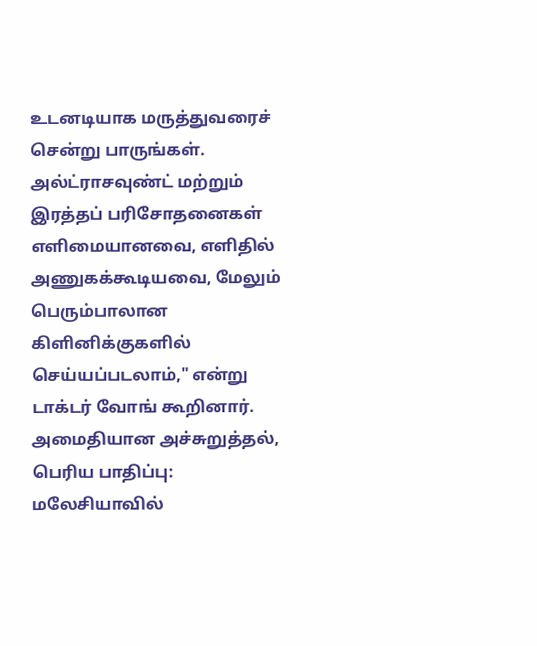உடனடியாக மருத்துவரைச் சென்று பாருங்கள். அல்ட்ராசவுண்ட் மற்றும் இரத்தப் பரிசோதனைகள் எளிமையானவை, எளிதில் அணுகக்கூடியவை, மேலும் பெரும்பாலான கிளினிக்குகளில் செய்யப்படலாம்," என்று டாக்டர் வோங் கூறினார்.
அமைதியான அச்சுறுத்தல், பெரிய பாதிப்பு: மலேசியாவில்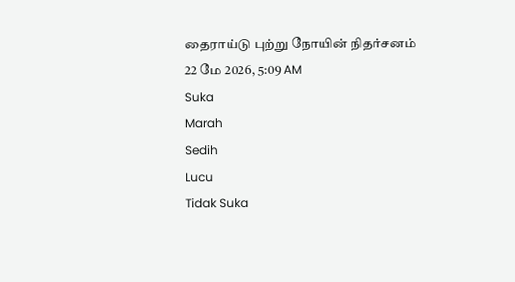தைராய்டு புற்று நோயின் நிதர்சனம்
22 மே 2026, 5:09 AM
Suka
Marah
Sedih
Lucu
Tidak Suka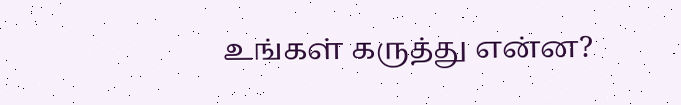உங்கள் கருத்து என்ன?